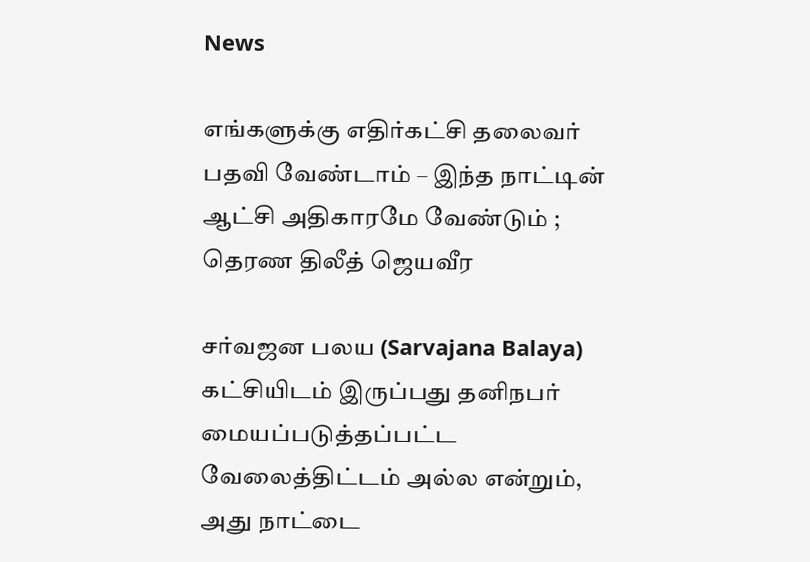News

எங்களுக்கு எதிர்கட்சி தலைவர் பதவி வேண்டாம் – இந்த நாட்டின் ஆட்சி அதிகாரமே வேண்டும் ; தெரண திலீத் ஜெயவீர

சர்வஜன பலய (Sarvajana Balaya) கட்சியிடம் இருப்பது தனிநபர் மையப்படுத்தப்பட்ட வேலைத்திட்டம் அல்ல என்றும், அது நாட்டை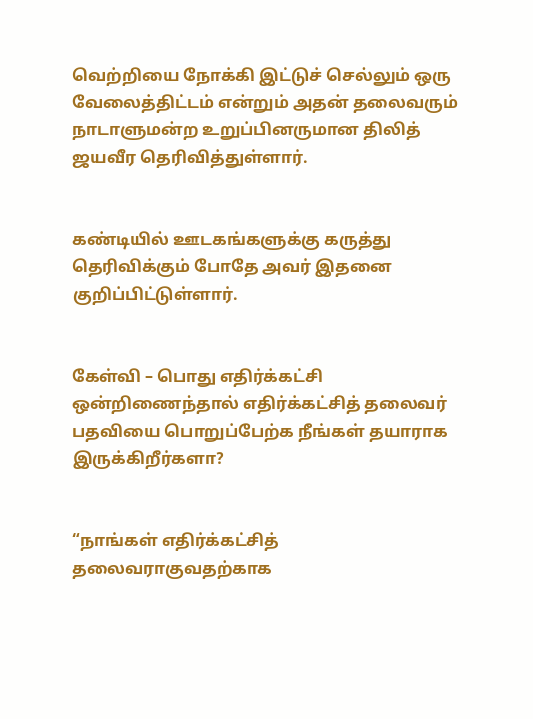வெற்றியை நோக்கி இட்டுச் செல்லும் ஒரு வேலைத்திட்டம் என்றும் அதன் தலைவரும் நாடாளுமன்ற உறுப்பினருமான திலித் ஜயவீர தெரிவித்துள்ளார்.


கண்டியில் ஊடகங்களுக்கு கருத்து தெரிவிக்கும் போதே அவர் இதனை குறிப்பிட்டுள்ளார்.


கேள்வி – பொது எதிர்க்கட்சி ஒன்றிணைந்தால் எதிர்க்கட்சித் தலைவர் பதவியை பொறுப்பேற்க நீங்கள் தயாராக இருக்கிறீர்களா?


“நாங்கள் எதிர்க்கட்சித் தலைவராகுவதற்காக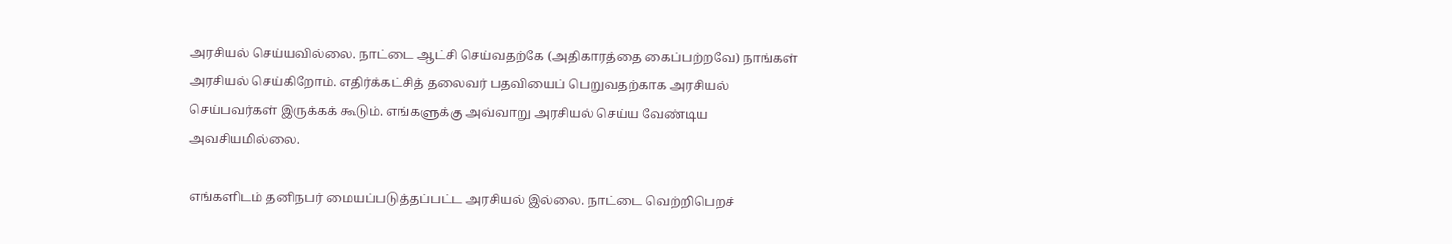அரசியல் செய்யவில்லை. நாட்டை ஆட்சி செய்வதற்கே (அதிகாரத்தை கைப்பற்றவே) நாங்கள் அரசியல் செய்கிறோம். எதிர்க்கட்சித் தலைவர் பதவியைப் பெறுவதற்காக அரசியல் செய்பவர்கள் இருக்கக் கூடும். எங்களுக்கு அவ்வாறு அரசியல் செய்ய வேண்டிய அவசியமில்லை.

எங்களிடம் தனிநபர் மையப்படுத்தப்பட்ட அரசியல் இல்லை. நாட்டை வெற்றிபெறச்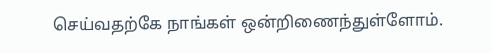செய்வதற்கே நாங்கள் ஒன்றிணைந்துள்ளோம்.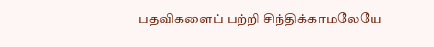பதவிகளைப் பற்றி சிந்திக்காமலேயே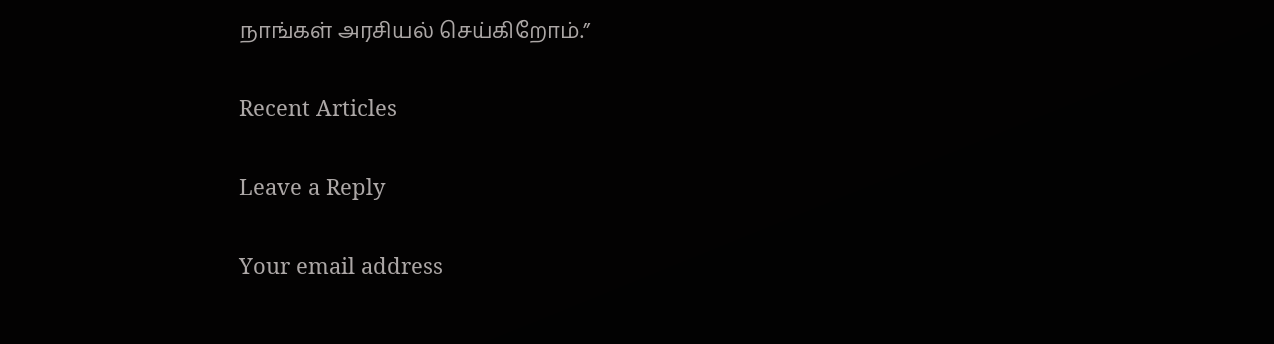நாங்கள் அரசியல் செய்கிறோம்.”

Recent Articles

Leave a Reply

Your email address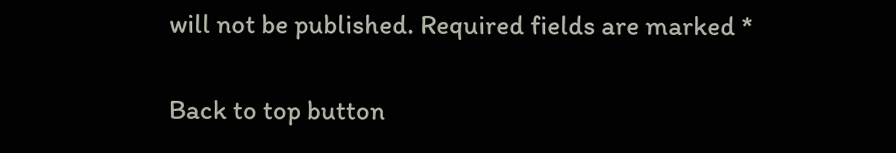will not be published. Required fields are marked *

Back to top button